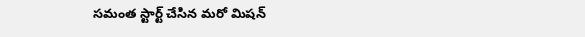సమంత స్టార్ట్ చేసిన మరో మిషన్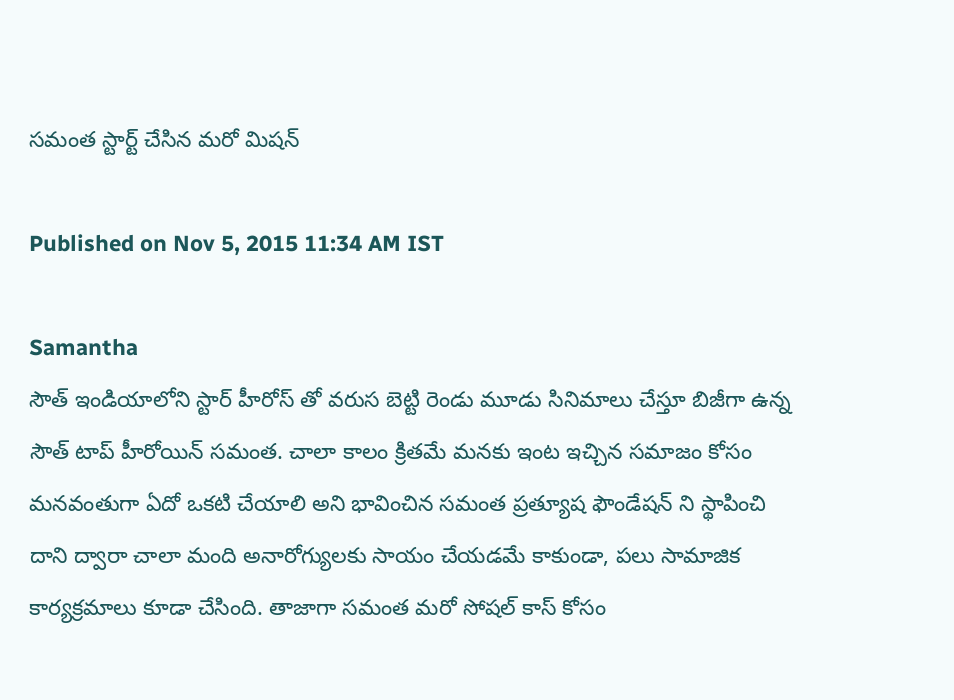సమంత స్టార్ట్ చేసిన మరో మిషన్

Published on Nov 5, 2015 11:34 AM IST

Samantha
సౌత్ ఇండియాలోని స్టార్ హీరోస్ తో వరుస బెట్టి రెండు మూడు సినిమాలు చేస్తూ బిజీగా ఉన్న సౌత్ టాప్ హీరోయిన్ సమంత. చాలా కాలం క్రితమే మనకు ఇంట ఇచ్చిన సమాజం కోసం మనవంతుగా ఏదో ఒకటి చేయాలి అని భావించిన సమంత ప్రత్యూష ఫౌండేషన్ ని స్థాపించి దాని ద్వారా చాలా మంది అనారోగ్యులకు సాయం చేయడమే కాకుండా, పలు సామాజిక కార్యక్రమాలు కూడా చేసింది. తాజాగా సమంత మరో సోషల్ కాస్ కోసం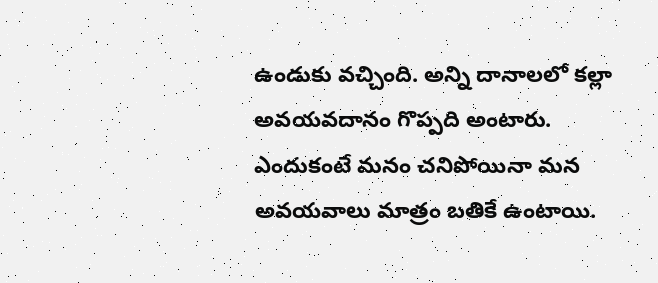ఉండుకు వచ్చింది. అన్ని దానాలలో కల్లా అవయవదానం గొప్పది అంటారు. ఎందుకంటే మనం చనిపోయినా మన అవయవాలు మాత్రం బతికే ఉంటాయి.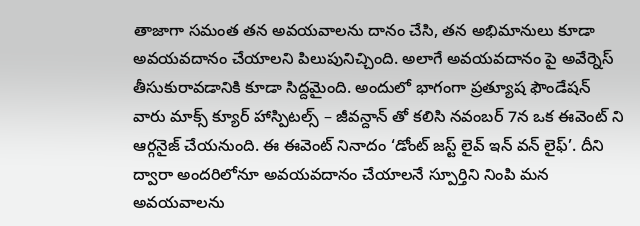తాజాగా సమంత తన అవయవాలను దానం చేసి, తన అభిమానులు కూడా అవయవదానం చేయాలని పిలుపునిచ్చింది. అలాగే అవయవదానం పై అవేర్నెస్ తీసుకురావడానికి కూడా సిద్దమైంది. అందులో భాగంగా ప్రత్యూష ఫౌండేషన్ వారు మాక్స్ క్యూర్ హాస్పిటల్స్ – జీవన్దాన్ తో కలిసి నవంబర్ 7న ఒక ఈవెంట్ ని ఆర్గనైజ్ చేయనుంది. ఈ ఈవెంట్ నినాదం ‘డోంట్ జస్ట్ లైవ్ ఇన్ వన్ లైఫ్’. దీని ద్వారా అందరిలోనూ అవయవదానం చేయాలనే స్పూర్తిని నింపి మన అవయవాలను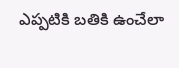ఎప్పటికి బతికి ఉంచేలా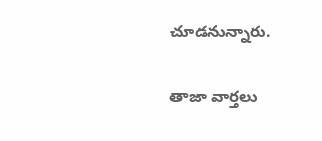చూడనున్నారు.

తాజా వార్తలు